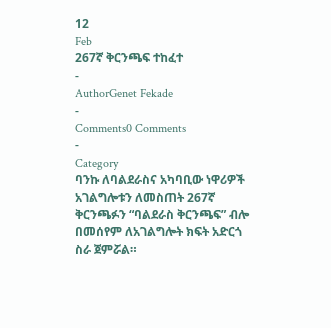12
Feb
267ኛ ቅርንጫፍ ተከፈተ
-
AuthorGenet Fekade
-
Comments0 Comments
-
Category
ባንኩ ለባልደራስና አካባቢው ነዋሪዎች አገልግሎቱን ለመስጠት 267ኛ ቅርንጫፉን “ባልደራስ ቅርንጫፍ” ብሎ በመሰየም ለአገልግሎት ክፍት አድርጎ ስራ ጀምሯል።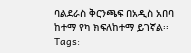ባልደራስ ቅርንጫፍ በአዲስ አበባ ከተማ የካ ክፍለከተማ ይገኛል፡፡
Tags: